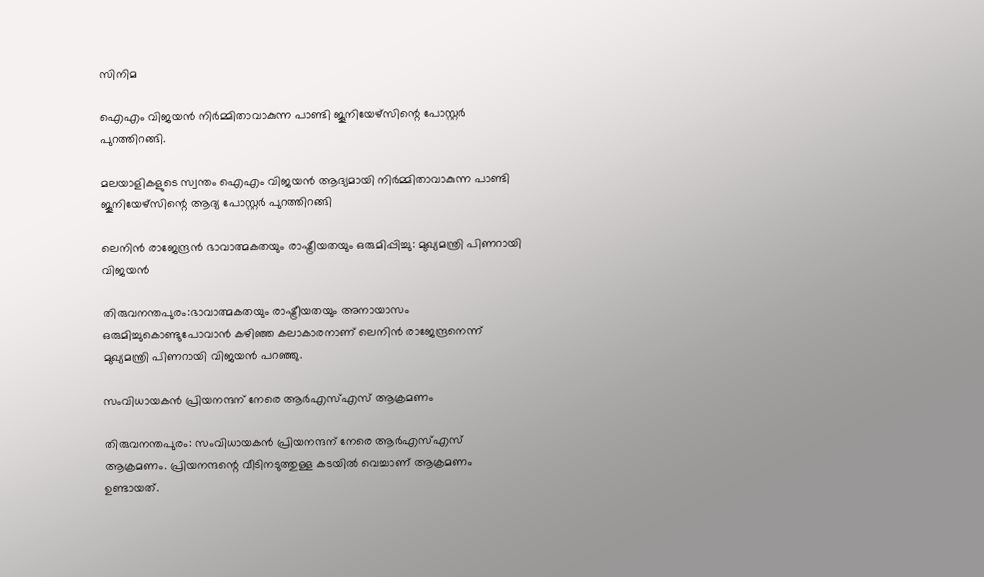സിനിമ

ഐഎം വിജയന്‍ നിര്‍മ്മിതാവാകുന്ന പാണ്ടി ജൂനിയേഴ്‌സിന്റെ പോസ്റ്റര്‍ പുറത്തിറങ്ങി.

മലയാളികളുടെ സ്വന്തം ഐഎം വിജയന്‍ ആദ്യമായി നിര്‍മ്മിതാവാകുന്ന പാണ്ടി ജൂനിയേഴ്‌സിന്റെ ആദ്യ പോസ്റ്റര്‍ പുറത്തിറങ്ങി

ലെനിന്‍ രാജേന്ദ്രന്‍ ഭാവാത്മകതയും രാഷ്ട്രീയതയും ഒരുമിപ്പിച്ചു: മുഖ്യമന്ത്രി പിണറായി വിജയന്‍

തിരുവനന്തപുരം:ഭാവാത്മകതയും രാഷ്ട്രീയതയും അനായാസം ഒരുമിച്ചുകൊണ്ടുപോവാന്‍ കഴിഞ്ഞ കലാകാരനാണ് ലെനിന്‍ രാജേന്ദ്രനെന്ന് മുഖ്യമന്ത്രി പിണറായി വിജയന്‍ പറഞ്ഞു.

സംവിധായകന്‍ പ്രിയനന്ദന് നേരെ ആര്‍എസ്എസ് ആക്രമണം

തിരുവനന്തപുരം: സംവിധായകന്‍ പ്രിയനന്ദന് നേരെ ആര്‍എസ്എസ് ആക്രമണം. പ്രിയനന്ദന്റെ വീടിനടുത്തുള്ള കടയില്‍ വെച്ചാണ് ആക്രമണം ഉണ്ടായത്.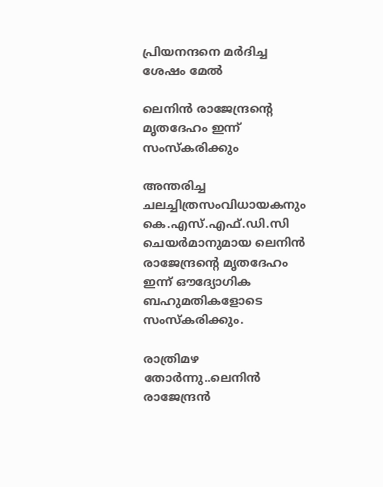പ്രിയനന്ദനെ മര്‍ദിച്ച ശേഷം മേല്‍

ലെനിന്‍ രാജേന്ദ്രന്റെ മൃതദേഹം ഇന്ന് സംസ്‌കരിക്കും

അന്തരിച്ച ചലച്ചിത്രസംവിധായകനും കെ.എസ്.എഫ്.ഡി.സി ചെയര്‍മാനുമായ ലെനിന്‍ രാജേന്ദ്രന്റെ മൃതദേഹം ഇന്ന് ഔദ്യോഗിക ബഹുമതികളോടെ സംസ്‌കരിക്കും.

രാത്രിമഴ തോര്‍ന്നു..ലെനിന്‍ രാജേന്ദ്രന്‍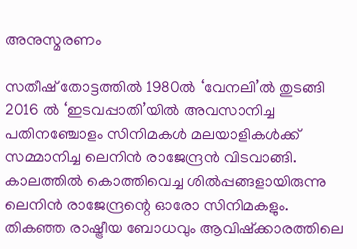അനുസ്മരണം

സതീഷ് തോട്ടത്തില്‍ 1980ല്‍ ‘വേനലി’ല്‍ തുടങ്ങി 2016 ല്‍ ‘ഇടവപ്പാതി’യില്‍ അവസാനിച്ച പതിനഞ്ചോളം സിനിമകള്‍ മലയാളികള്‍ക്ക് സമ്മാനിച്ച ലെനിന്‍ രാജേന്ദ്രന്‍ വിടവാങ്ങി. കാലത്തില്‍ കൊത്തിവെച്ച ശില്‍പ്പങ്ങളായിരുന്നു ലെനിന്‍ രാജേന്ദ്രന്റെ ഓരോ സിനിമകളും. തികഞ്ഞ രാഷ്ട്രീയ ബോധവും ആവിഷ്‌ക്കാരത്തിലെ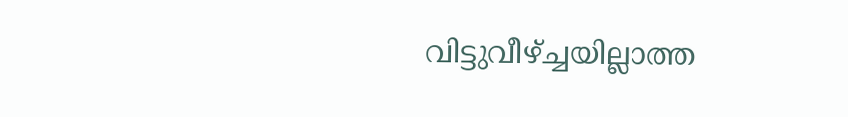വിട്ടുവീഴ്ച്ചയില്ലാത്ത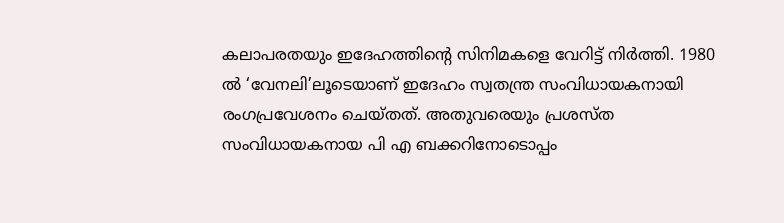കലാപരതയും ഇദേഹത്തിന്റെ സിനിമകളെ വേറിട്ട് നിര്‍ത്തി. 1980 ല്‍ ‘വേനലി’ലൂടെയാണ് ഇദേഹം സ്വതന്ത്ര സംവിധായകനായി രംഗപ്രവേശനം ചെയ്തത്. അതുവരെയും പ്രശസ്ത സംവിധായകനായ പി എ ബക്കറിനോടൊപ്പം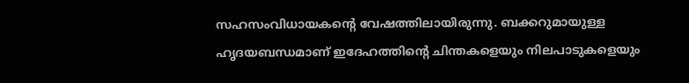സഹസംവിധായകന്റെ വേഷത്തിലായിരുന്നു. ബക്കറുമായുള്ള ഹൃദയബന്ധമാണ് ഇദേഹത്തിന്റെ ചിന്തകളെയും നിലപാടുകളെയും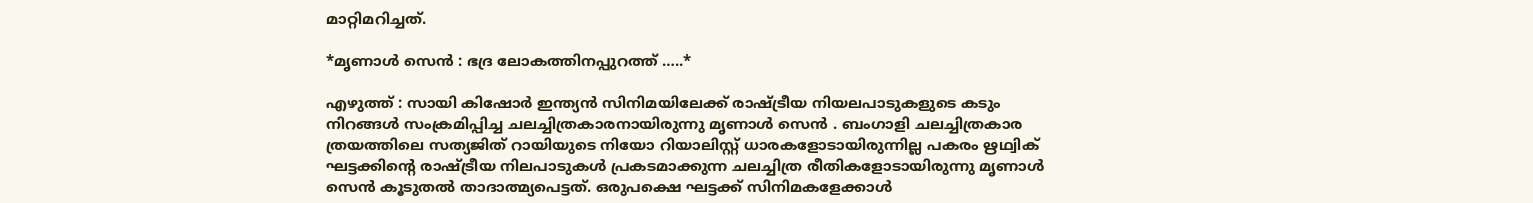മാറ്റിമറിച്ചത്.

*മൃണാള്‍ സെന്‍ : ഭദ്ര ലോകത്തിനപ്പുറത്ത് …..*

എഴുത്ത് : സായി കിഷോര്‍ ഇന്ത്യന്‍ സിനിമയിലേക്ക് രാഷ്ട്രീയ നിയലപാടുകളുടെ കടും നിറങ്ങള്‍ സംക്രമിപ്പിച്ച ചലച്ചിത്രകാരനായിരുന്നു മൃണാള്‍ സെന്‍ . ബംഗാളി ചലച്ചിത്രകാര ത്രയത്തിലെ സത്യജിത് റായിയുടെ നിയോ റിയാലിസ്റ്റ് ധാരകളോടായിരുന്നില്ല പകരം ഋഥ്വിക് ഘട്ടക്കിന്റെ രാഷ്ട്രീയ നിലപാടുകള്‍ പ്രകടമാക്കുന്ന ചലച്ചിത്ര രീതികളോടായിരുന്നു മൃണാള്‍ സെന്‍ കൂടുതല്‍ താദാത്മ്യപെട്ടത്. ഒരുപക്ഷെ ഘട്ടക്ക് സിനിമകളേക്കാള്‍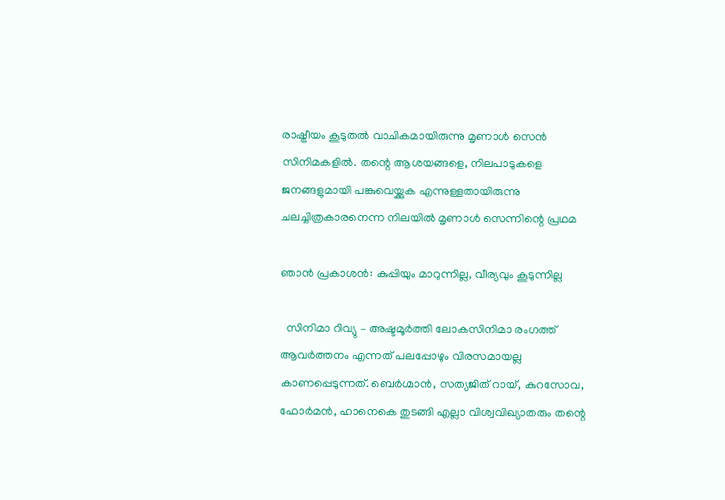രാഷ്ട്രീയം കൂടുതല്‍ വാചികമായിരുന്നു മൃണാള്‍ സെന്‍ സിനിമകളില്‍. തന്റെ ആശയങ്ങളെ, നിലപാടുകളെ ജനങ്ങളുമായി പങ്കുവെയ്ക്കുക എന്നുള്ളതായിരുന്നു ചലച്ചിത്രകാരനെന്ന നിലയില്‍ മൃണാള്‍ സെന്നിന്റെ പ്രഥമ

ഞാന്‍ പ്രകാശന്‍: കുപ്പിയും മാറുന്നില്ല, വീര്യവും കൂടുന്നില്ല

  സിനിമാ റിവ്യു – അഷ്ടമൂര്‍ത്തി ലോകസിനിമാ രംഗത്ത് ആവര്‍ത്തനം എന്നത് പലപ്പോഴും വിരസമായല്ല കാണപ്പെടുന്നത്. ബെര്‍ഗ്മാന്‍, സത്യജിത് റായ്, കുറസോവ, ഫോര്‍മന്‍, ഹാനെകെ തുടങ്ങി എല്ലാ വിശ്വവിഖ്യാതരും തന്റെ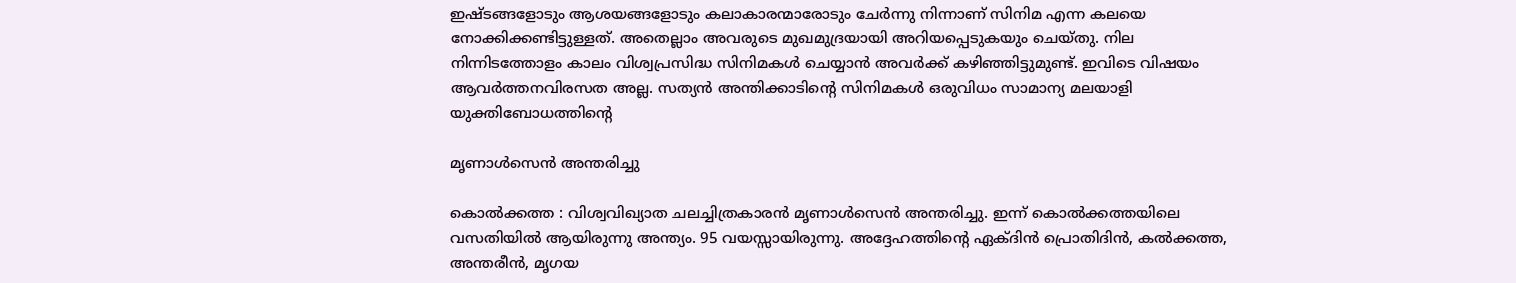ഇഷ്ടങ്ങളോടും ആശയങ്ങളോടും കലാകാരന്മാരോടും ചേര്‍ന്നു നിന്നാണ് സിനിമ എന്ന കലയെ നോക്കിക്കണ്ടിട്ടുള്ളത്. അതെല്ലാം അവരുടെ മുഖമുദ്രയായി അറിയപ്പെടുകയും ചെയ്തു. നില നിന്നിടത്തോളം കാലം വിശ്വപ്രസിദ്ധ സിനിമകള്‍ ചെയ്യാന്‍ അവര്‍ക്ക് കഴിഞ്ഞിട്ടുമുണ്ട്. ഇവിടെ വിഷയം ആവര്‍ത്തനവിരസത അല്ല. സത്യന്‍ അന്തിക്കാടിന്റെ സിനിമകള്‍ ഒരുവിധം സാമാന്യ മലയാളി യുക്തിബോധത്തിന്റെ

മൃണാള്‍സെന്‍ അന്തരിച്ചു

കൊല്‍ക്കത്ത : വിശ്വവിഖ്യാത ചലച്ചിത്രകാരന്‍ മൃണാള്‍സെന്‍ അന്തരിച്ചു. ഇന്ന് കൊല്‍ക്കത്തയിലെ വസതിയില്‍ ആയിരുന്നു അന്ത്യം. 95 വയസ്സായിരുന്നു. അദ്ദേഹത്തിന്റെ ഏക്ദിന്‍ പ്രൊതിദിന്‍, കല്‍ക്കത്ത, അന്തരീന്‍, മൃഗയ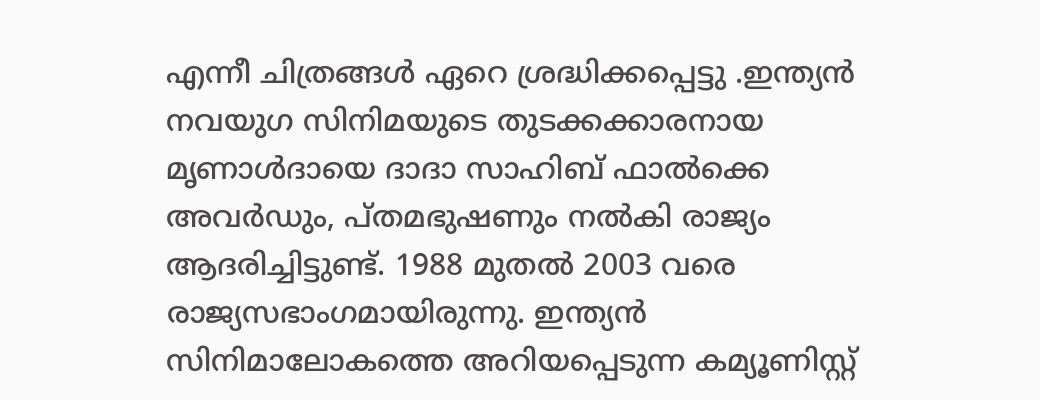എന്നീ ചിത്രങ്ങള്‍ ഏറെ ശ്രദ്ധിക്കപ്പെട്ടു .ഇന്ത്യന്‍ നവയുഗ സിനിമയുടെ തുടക്കക്കാരനായ മൃണാള്‍ദായെ ദാദാ സാഹിബ് ഫാല്‍ക്കെ അവര്‍ഡും, പ്തമഭുഷണും നല്‍കി രാജ്യം ആദരിച്ചിട്ടുണ്ട്. 1988 മുതല്‍ 2003 വരെ രാജ്യസഭാംഗമായിരുന്നു. ഇന്ത്യന്‍ സിനിമാലോകത്തെ അറിയപ്പെടുന്ന കമ്യൂണിസ്റ്റ്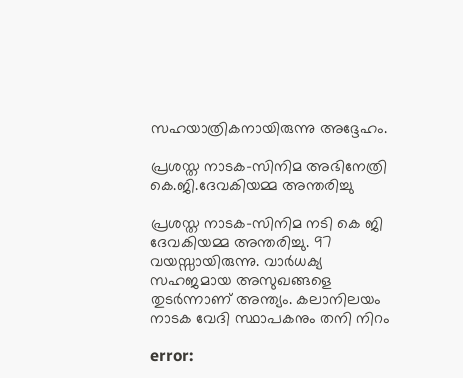സഹയാത്രികനായിരുന്നു അദ്ദേഹം.

പ്രശസ്ത നാടക-സിനിമ അഭിനേത്രി കെ.ജി.ദേവകിയമ്മ അന്തരിച്ചു

പ്രശസ്ത നാടക-സിനിമ നടി കെ ജി ദേവകിയമ്മ അന്തരിച്ചു. 97 വയസ്സായിരുന്നു. വാര്‍ധക്യ സഹജമായ അസുഖങ്ങളെ തുടര്‍ന്നാണ് അന്ത്യം. കലാനിലയം നാടക വേദി സ്ഥാപകനും തനി നിറം

error: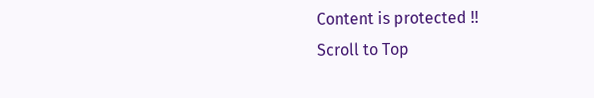Content is protected !!
Scroll to Top